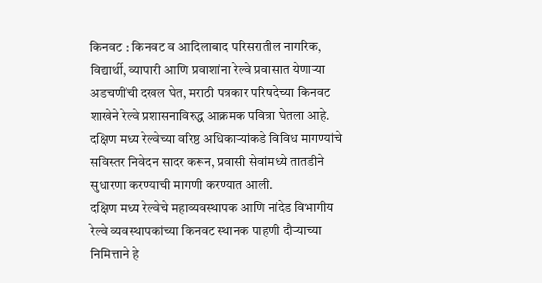किनवट : किनवट व आदिलाबाद परिसरातील नागरिक, विद्यार्थी, व्यापारी आणि प्रवाशांना रेल्वे प्रवासात येणाऱ्या अडचणींची दखल घेत, मराठी पत्रकार परिषदेच्या किनवट शाखेने रेल्वे प्रशासनाविरुद्ध आक्रमक पवित्रा घेतला आहे. दक्षिण मध्य रेल्वेच्या वरिष्ठ अधिकाऱ्यांकडे विविध मागण्यांचे सविस्तर निवेदन सादर करून, प्रवासी सेवांमध्ये तातडीने सुधारणा करण्याची मागणी करण्यात आली.
दक्षिण मध्य रेल्वेचे महाव्यवस्थापक आणि नांदेड विभागीय रेल्वे व्यवस्थापकांच्या किनवट स्थानक पाहणी दौऱ्याच्या निमित्ताने हे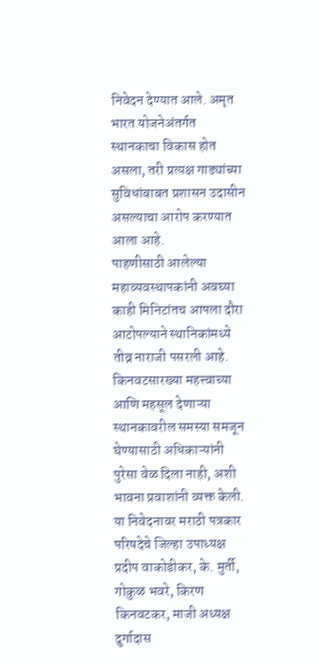निवेदन देण्यात आले. अमृत भारत योजनेअंतर्गत स्थानकाचा विकास होत असला, तरी प्रत्यक्ष गाड्यांच्या सुविधांबाबत प्रशासन उदासीन असल्याचा आरोप करण्यात आला आहे.
पाहणीसाठी आलेल्या महाव्यवस्थापकांनी अवघ्या काही मिनिटांतच आपला दौरा आटोपल्याने स्थानिकांमध्ये तीव्र नाराजी पसरली आहे. किनवटसारख्या महत्त्वाच्या आणि महसूल देणाऱ्या स्थानकावरील समस्या समजून घेण्यासाठी अधिकाऱ्यांनी पुरेसा वेळ दिला नाही, अशी भावना प्रवाशांनी व्यक्त केली.
या निवेदनावर मराठी पत्रकार परिषदेचे जिल्हा उपाध्यक्ष प्रदीप वाकोडीकर, के. मुर्ती, गोकुळ भवरे, किरण किनवटकर, माजी अध्यक्ष दुर्गादास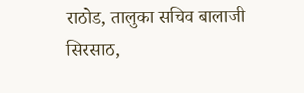राठोड, तालुका सचिव बालाजी सिरसाठ,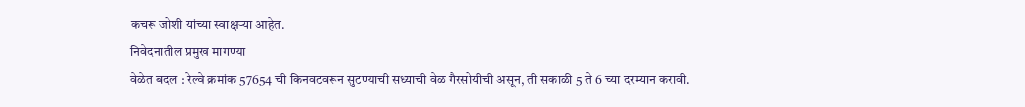कचरू जोशी यांच्या स्वाक्षऱ्या आहेत.
निवेदनातील प्रमुख मागण्या
वेळेत बदल : रेल्वे क्रमांक 57654 ची किनवटवरून सुटण्याची सध्याची वेळ गैरसोयीची असून, ती सकाळी 5 ते 6 च्या दरम्यान करावी.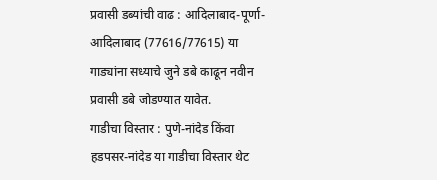प्रवासी डब्यांची वाढ : आदिलाबाद-पूर्णा-आदिलाबाद (77616/77615) या गाड्यांना सध्याचे जुने डबे काढून नवीन प्रवासी डबे जोडण्यात यावेत.
गाडीचा विस्तार : पुणे-नांदेड किंवा हडपसर-नांदेड या गाडीचा विस्तार थेट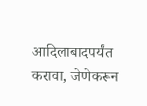आदिलाबादपर्यंत करावा, जेणेकरून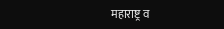महाराष्ट्र व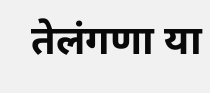तेलंगणा या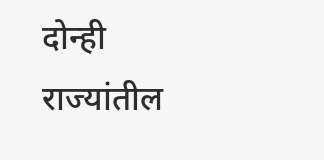दोन्ही राज्यांतील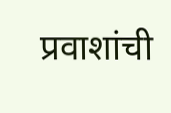प्रवाशांची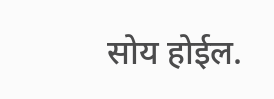सोय होईल.